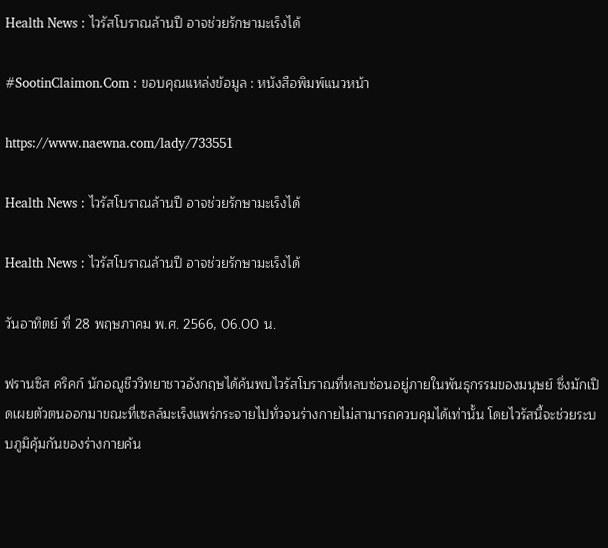Health News : ไวรัสโบราณล้านปี อาจช่วยรักษามะเร็งได้

#SootinClaimon.Com : ขอบคุณแหล่งข้อมูล : หนังสือพิมพ์แนวหน้า

https://www.naewna.com/lady/733551

Health News : ไวรัสโบราณล้านปี อาจช่วยรักษามะเร็งได้

Health News : ไวรัสโบราณล้านปี อาจช่วยรักษามะเร็งได้

วันอาทิตย์ ที่ 28 พฤษภาคม พ.ศ. 2566, 06.00 น.

ฟรานซิส คริคก์ นักอณูชีววิทยาชาวอังกฤษได้ค้นพบไวรัสโบราณที่หลบซ่อนอยู่ภายในพันธุกรรมของมนุษย์ ซึ่งมักเปิดเผยตัวตนออกมาขณะที่เซลล์มะเร็งแพร่กระจายไปทั่วจนร่างกายไม่สามารถควบคุมได้เท่านั้น โดยไวรัสนี้จะช่วยระบบภูมิคุ้มกันของร่างกายค้น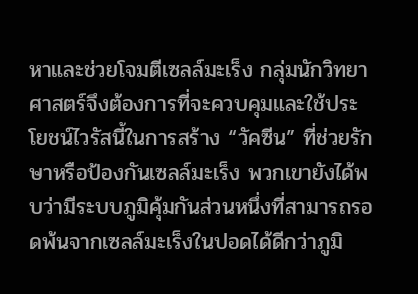หาและช่วยโจมตีเซลล์มะเร็ง กลุ่มนักวิทยาศาสตร์จึงต้องการที่จะควบคุมและใช้ประโยชน์ไวรัสนี้ในการสร้าง “วัคซีน” ที่ช่วยรักษาหรือป้องกันเซลล์มะเร็ง พวกเขายังได้พบว่ามีระบบภูมิคุ้มกันส่วนหนึ่งที่สามารถรอดพ้นจากเซลล์มะเร็งในปอดได้ดีกว่าภูมิ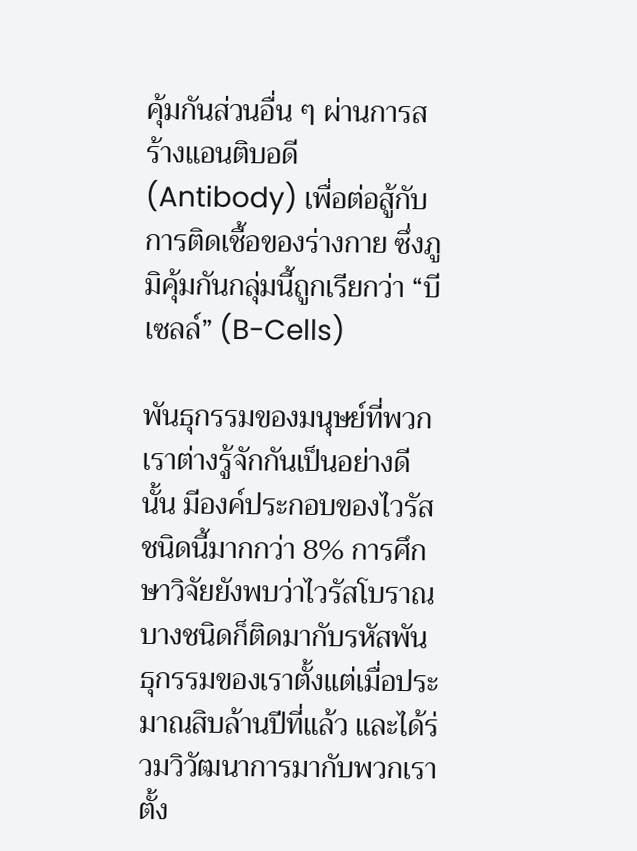คุ้มกันส่วนอื่น ๆ ผ่านการสร้างแอนติบอดี (Antibody) เพื่อต่อสู้กับการติดเชื้อของร่างกาย ซึ่งภูมิคุ้มกันกลุ่มนี้ถูกเรียกว่า “บีเซลล์” (B-Cells)

พันธุกรรมของมนุษย์ที่พวกเราต่างรู้จักกันเป็นอย่างดีนั้น มีองค์ประกอบของไวรัสชนิดนี้มากกว่า 8% การศึกษาวิจัยยังพบว่าไวรัสโบราณบางชนิดก็ติดมากับรหัสพันธุกรรมของเราตั้งแต่เมื่อประมาณสิบล้านปีที่แล้ว และได้ร่วมวิวัฒนาการมากับพวกเราตั้ง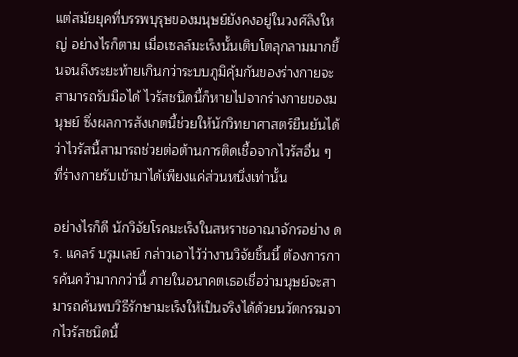แต่สมัยยุคที่บรรพบุรุษของมนุษย์ยังคงอยู่ในวงศ์ลิงใหญ่ อย่างไรก็ตาม เมื่อเซลล์มะเร็งนั้นเติบโตลุกลามมากขึ้นจนถึงระยะท้ายเกินกว่าระบบภูมิคุ้มกันของร่างกายจะสามารถรับมือได้ ไวรัสชนิดนี้ก็หายไปจากร่างกายของมนุษย์ ซึ่งผลการสังเกตนี้ช่วยให้นักวิทยาศาสตร์ยืนยันได้ว่าไวรัสนี้สามารถช่วยต่อต้านการติดเชื้อจากไวรัสอื่น ๆ ที่ร่างกายรับเข้ามาได้เพียงแค่ส่วนหนึ่งเท่านั้น

อย่างไรก็ดี นักวิจัยโรคมะเร็งในสหราชอาณาจักรอย่าง ดร. แคลร์ บรูมเลย์ กล่าวเอาไว้ว่างานวิจัยชิ้นนี้ ต้องการการค้นคว้ามากกว่านี้ ภายในอนาคตเธอเชื่อว่ามนุษย์จะสามารถค้นพบวิธีรักษามะเร็งให้เป็นจริงได้ด้วยนวัตกรรมจากไวรัสชนิดนี้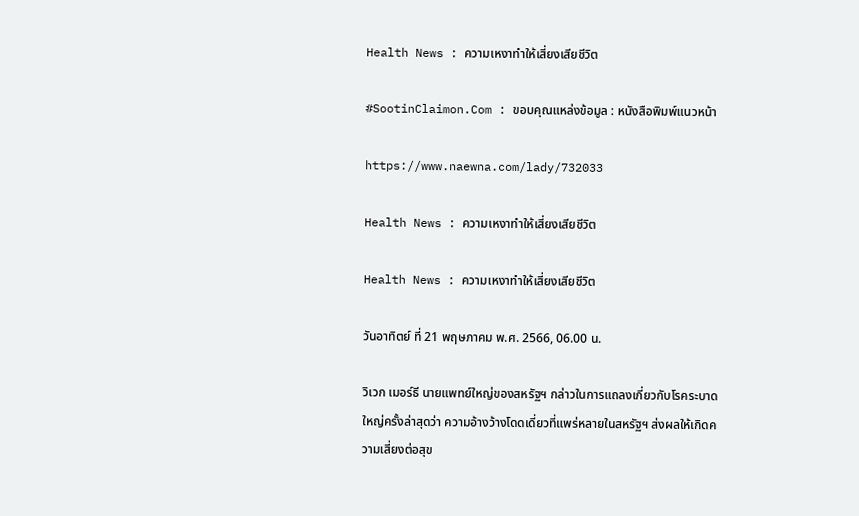Health News : ความเหงาทำให้เสี่ยงเสียชีวิต

#SootinClaimon.Com : ขอบคุณแหล่งข้อมูล : หนังสือพิมพ์แนวหน้า

https://www.naewna.com/lady/732033

Health News : ความเหงาทำให้เสี่ยงเสียชีวิต

Health News : ความเหงาทำให้เสี่ยงเสียชีวิต

วันอาทิตย์ ที่ 21 พฤษภาคม พ.ศ. 2566, 06.00 น.

วิเวก เมอร์ธี นายแพทย์ใหญ่ของสหรัฐฯ กล่าวในการแถลงเกี่ยวกับโรคระบาดใหญ่ครั้งล่าสุดว่า ความอ้างว้างโดดเดี่ยวที่แพร่หลายในสหรัฐฯ ส่งผลให้เกิดความเสี่ยงต่อสุข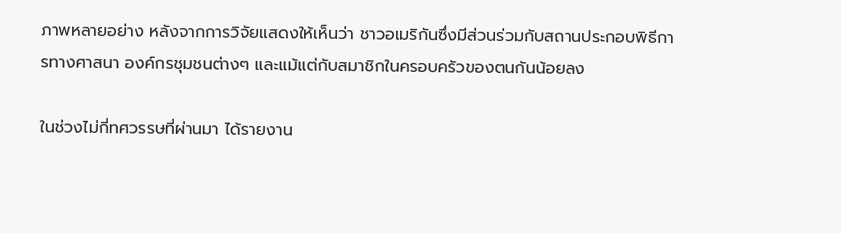ภาพหลายอย่าง หลังจากการวิจัยแสดงให้เห็นว่า ชาวอเมริกันซึ่งมีส่วนร่วมกับสถานประกอบพิธีการทางศาสนา องค์กรชุมชนต่างๆ และแม้แต่กับสมาชิกในครอบครัวของตนกันน้อยลง

ในช่วงไม่กี่ทศวรรษที่ผ่านมา ได้รายงาน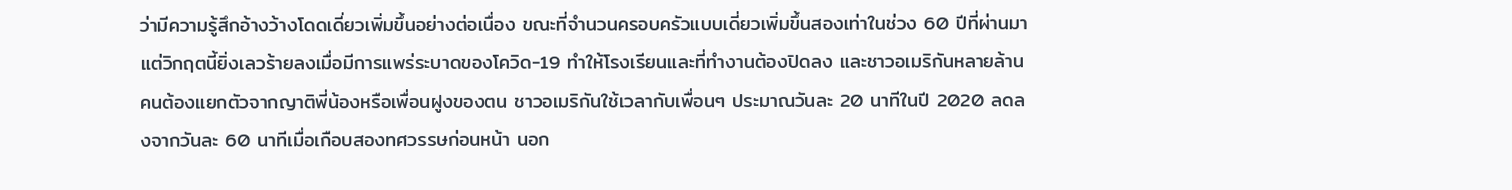ว่ามีความรู้สึกอ้างว้างโดดเดี่ยวเพิ่มขึ้นอย่างต่อเนื่อง ขณะที่จำนวนครอบครัวแบบเดี่ยวเพิ่มขึ้นสองเท่าในช่วง 60 ปีที่ผ่านมา แต่วิกฤตนี้ยิ่งเลวร้ายลงเมื่อมีการแพร่ระบาดของโควิด-19 ทำให้โรงเรียนและที่ทำงานต้องปิดลง และชาวอเมริกันหลายล้านคนต้องแยกตัวจากญาติพี่น้องหรือเพื่อนฝูงของตน ชาวอเมริกันใช้เวลากับเพื่อนๆ ประมาณวันละ 20 นาทีในปี 2020 ลดลงจากวันละ 60 นาทีเมื่อเกือบสองทศวรรษก่อนหน้า นอก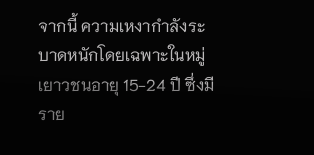จากนี้ ความเหงากำลังระบาดหนักโดยเฉพาะในหมู่เยาวชนอายุ 15-24 ปี ซึ่งมีราย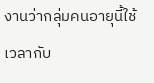งานว่ากลุ่มคนอายุนี้ใช้เวลากับ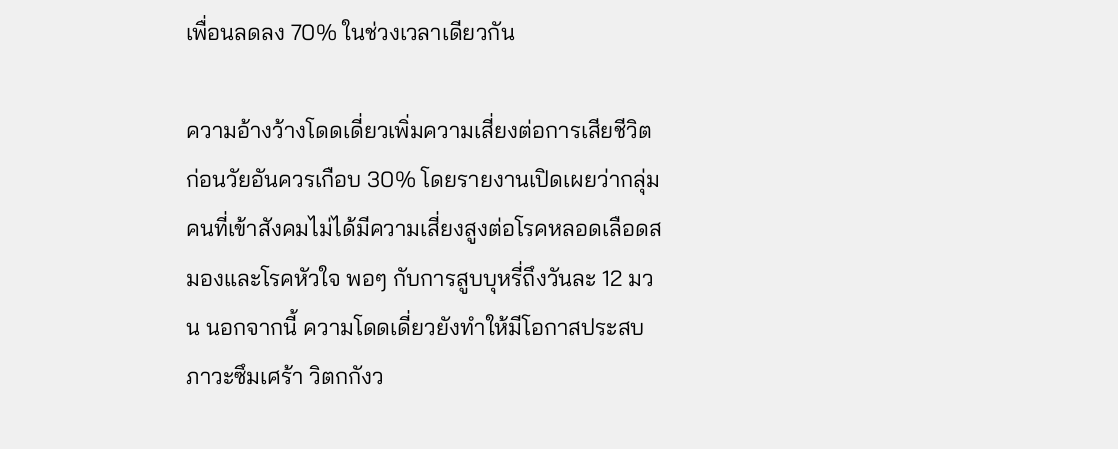เพื่อนลดลง 70% ในช่วงเวลาเดียวกัน

ความอ้างว้างโดดเดี่ยวเพิ่มความเสี่ยงต่อการเสียชีวิตก่อนวัยอันควรเกือบ 30% โดยรายงานเปิดเผยว่ากลุ่มคนที่เข้าสังคมไม่ได้มีความเสี่ยงสูงต่อโรคหลอดเลือดสมองและโรคหัวใจ พอๆ กับการสูบบุหรี่ถึงวันละ 12 มวน นอกจากนี้ ความโดดเดี่ยวยังทำให้มีโอกาสประสบภาวะซึมเศร้า วิตกกังว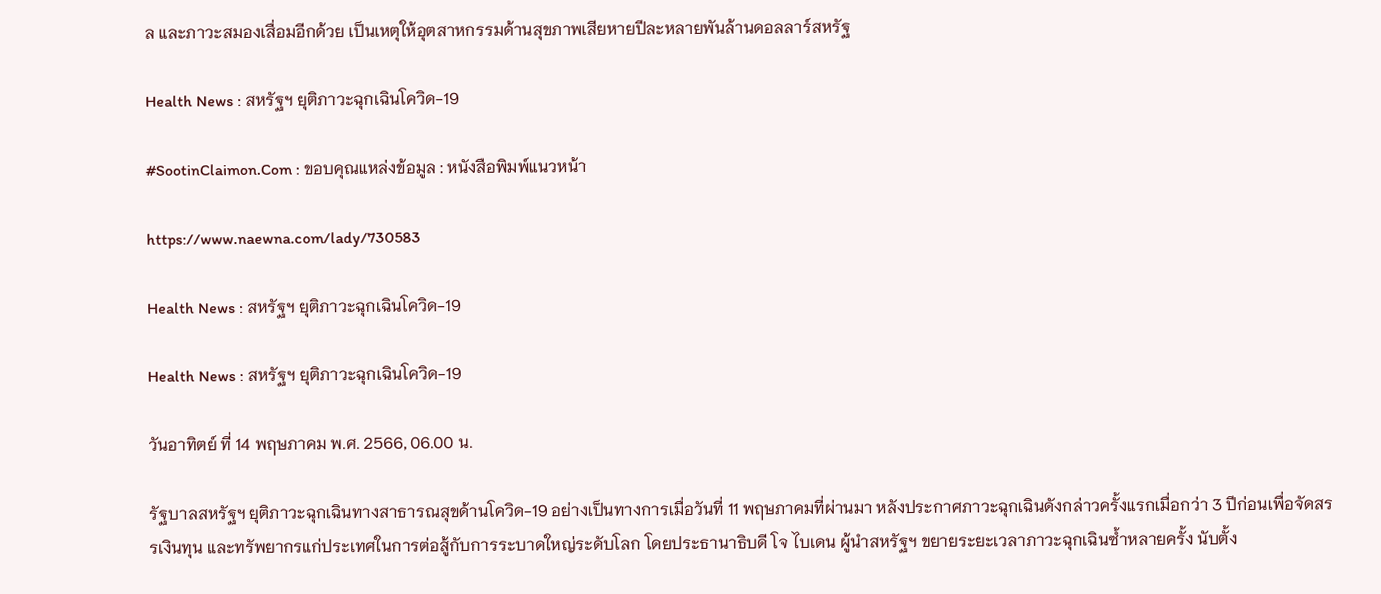ล และภาวะสมองเสื่อมอีกด้วย เป็นเหตุให้อุตสาหกรรมด้านสุขภาพเสียหายปีละหลายพันล้านดอลลาร์สหรัฐ

Health News : สหรัฐฯ ยุติภาวะฉุกเฉินโควิด-19

#SootinClaimon.Com : ขอบคุณแหล่งข้อมูล : หนังสือพิมพ์แนวหน้า

https://www.naewna.com/lady/730583

Health News : สหรัฐฯ ยุติภาวะฉุกเฉินโควิด-19

Health News : สหรัฐฯ ยุติภาวะฉุกเฉินโควิด-19

วันอาทิตย์ ที่ 14 พฤษภาคม พ.ศ. 2566, 06.00 น.

รัฐบาลสหรัฐฯ ยุติภาวะฉุกเฉินทางสาธารณสุขด้านโควิด-19 อย่างเป็นทางการเมื่อวันที่ 11 พฤษภาคมที่ผ่านมา หลังประกาศภาวะฉุกเฉินดังกล่าวครั้งแรกเมื่อกว่า 3 ปีก่อนเพื่อจัดสรรเงินทุน และทรัพยากรแก่ประเทศในการต่อสู้กับการระบาดใหญ่ระดับโลก โดยประธานาธิบดี โจ ไบเดน ผู้นำสหรัฐฯ ขยายระยะเวลาภาวะฉุกเฉินซ้ำหลายครั้ง นับตั้ง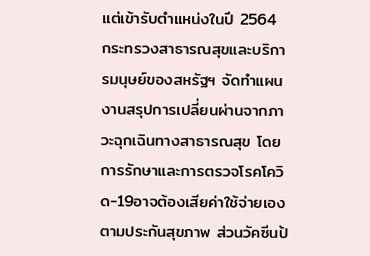แต่เข้ารับตำแหน่งในปี 2564 กระทรวงสาธารณสุขและบริการมนุษย์ของสหรัฐฯ จัดทำแผนงานสรุปการเปลี่ยนผ่านจากภาวะฉุกเฉินทางสาธารณสุข โดยการรักษาและการตรวจโรคโควิด-19อาจต้องเสียค่าใช้จ่ายเองตามประกันสุขภาพ ส่วนวัคซีนป้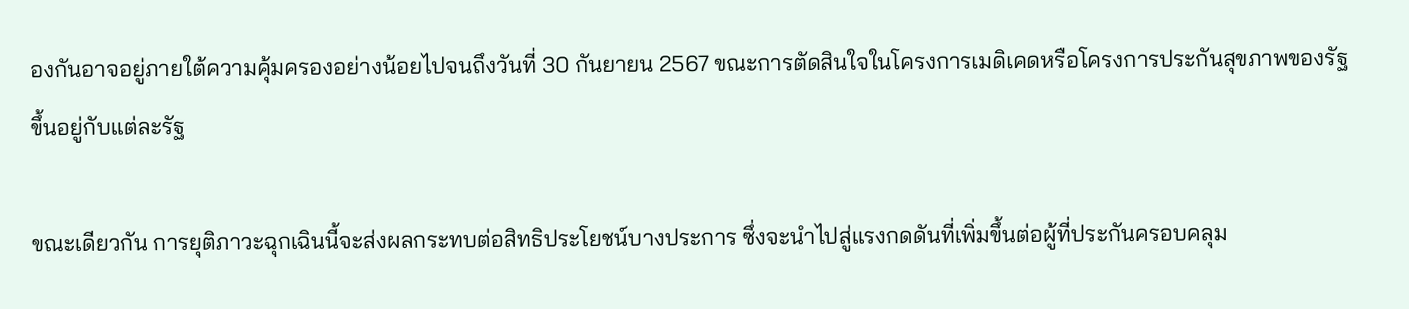องกันอาจอยู่ภายใต้ความคุ้มครองอย่างน้อยไปจนถึงวันที่ 30 กันยายน 2567 ขณะการตัดสินใจในโครงการเมดิเคดหรือโครงการประกันสุขภาพของรัฐ ขึ้นอยู่กับแต่ละรัฐ

ขณะเดียวกัน การยุติภาวะฉุกเฉินนี้จะส่งผลกระทบต่อสิทธิประโยชน์บางประการ ซึ่งจะนำไปสู่แรงกดดันที่เพิ่มขึ้นต่อผู้ที่ประกันครอบคลุม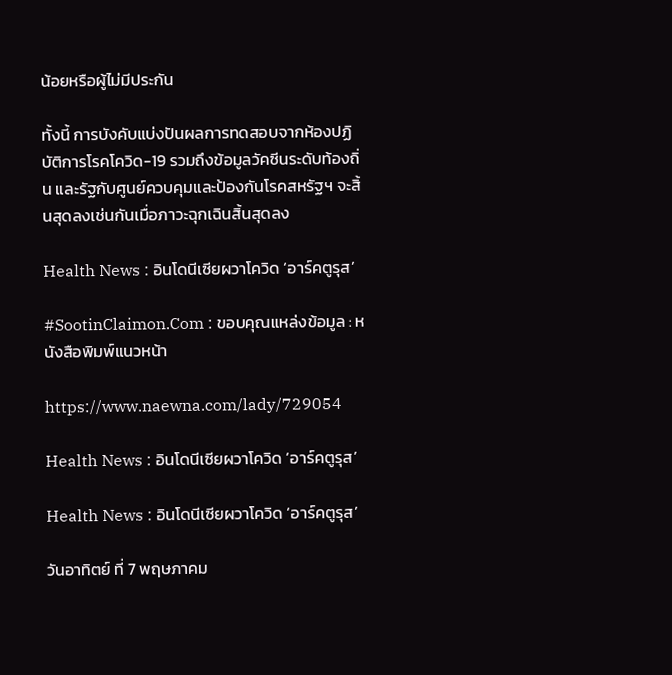น้อยหรือผู้ไม่มีประกัน

ทั้งนี้ การบังคับแบ่งปันผลการทดสอบจากห้องปฏิบัติการโรคโควิด-19 รวมถึงข้อมูลวัคซีนระดับท้องถิ่น และรัฐกับศูนย์ควบคุมและป้องกันโรคสหรัฐฯ จะสิ้นสุดลงเช่นกันเมื่อภาวะฉุกเฉินสิ้นสุดลง

Health News : อินโดนีเซียผวาโควิด ‘อาร์คตูรุส’

#SootinClaimon.Com : ขอบคุณแหล่งข้อมูล : หนังสือพิมพ์แนวหน้า

https://www.naewna.com/lady/729054

Health News : อินโดนีเซียผวาโควิด ‘อาร์คตูรุส’

Health News : อินโดนีเซียผวาโควิด ‘อาร์คตูรุส’

วันอาทิตย์ ที่ 7 พฤษภาคม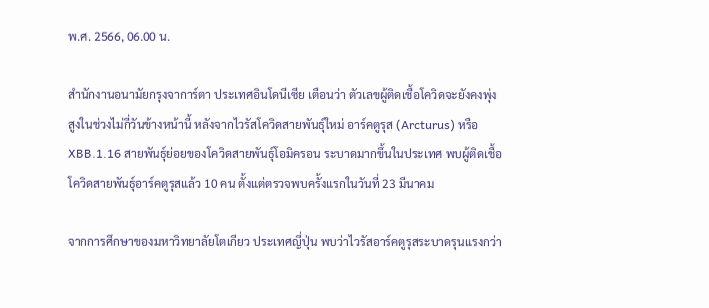พ.ศ. 2566, 06.00 น.

สำนักงานอนามัยกรุงจาการ์ตา ประเทศอินโดนีเซีย เตือนว่า ตัวเลขผู้ติดเชื้อโควิดจะยังคงพุ่งสูงในช่วงไม่กี่วันข้างหน้านี้ หลังจากไวรัสโควิดสายพันธุ์ใหม่ อาร์คตูรุส (Arcturus) หรือ XBB.1.16 สายพันธุ์ย่อยของโควิดสายพันธุ์โอมิครอน ระบาดมากขึ้นในประเทศ พบผู้ติดเชื้อโควิดสายพันธุ์อาร์คตูรุสแล้ว 10 คน ตั้งแต่ตรวจพบครั้งแรกในวันที่ 23 มีนาคม

จากการศึกษาของมหาวิทยาลัยโตเกียว ประเทศญี่ปุ่น พบว่าไวรัสอาร์คตูรุสระบาดรุนแรงกว่า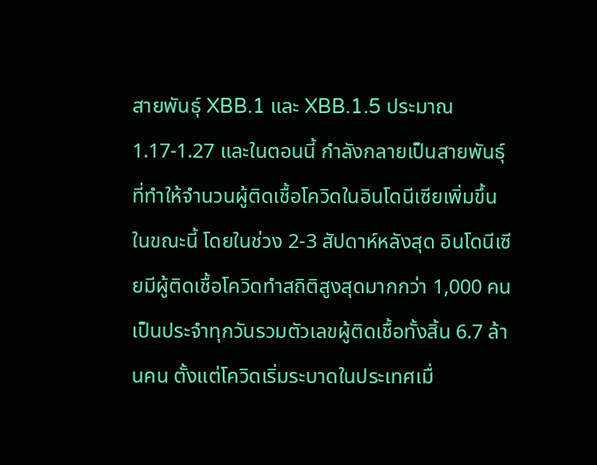สายพันธุ์ XBB.1 และ XBB.1.5 ประมาณ 1.17-1.27 และในตอนนี้ กำลังกลายเป็นสายพันธุ์ที่ทำให้จำนวนผู้ติดเชื้อโควิดในอินโดนีเซียเพิ่มขึ้นในขณะนี้ โดยในช่วง 2-3 สัปดาห์หลังสุด อินโดนีเซียมีผู้ติดเชื้อโควิดทำสถิติสูงสุดมากกว่า 1,000 คน เป็นประจำทุกวันรวมตัวเลขผู้ติดเชื้อทั้งสิ้น 6.7 ล้านคน ตั้งแต่โควิดเริ่มระบาดในประเทศเมื่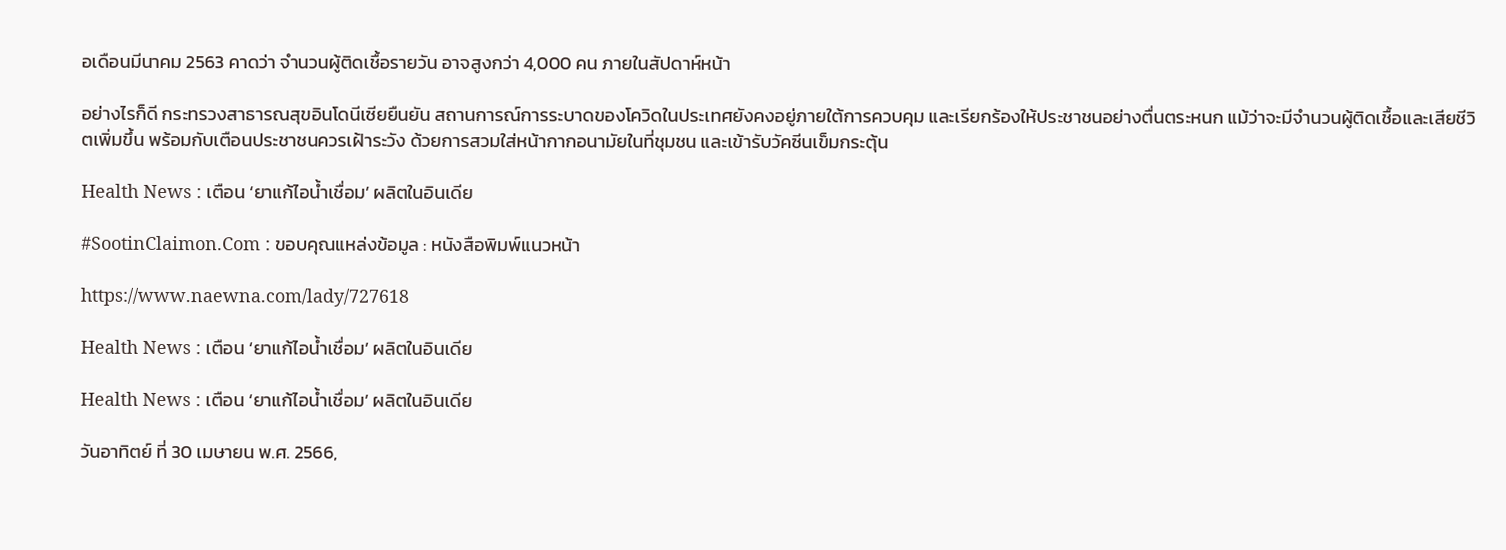อเดือนมีนาคม 2563 คาดว่า จำนวนผู้ติดเชื้อรายวัน อาจสูงกว่า 4,000 คน ภายในสัปดาห์หน้า

อย่างไรก็ดี กระทรวงสาธารณสุขอินโดนีเซียยืนยัน สถานการณ์การระบาดของโควิดในประเทศยังคงอยู่ภายใต้การควบคุม และเรียกร้องให้ประชาชนอย่างตื่นตระหนก แม้ว่าจะมีจำนวนผู้ติดเชื้อและเสียชีวิตเพิ่มขึ้น พร้อมกับเตือนประชาชนควรเฝ้าระวัง ด้วยการสวมใส่หน้ากากอนามัยในที่ชุมชน และเข้ารับวัคซีนเข็มกระตุ้น

Health News : เตือน ‘ยาแก้ไอน้ำเชื่อม’ ผลิตในอินเดีย

#SootinClaimon.Com : ขอบคุณแหล่งข้อมูล : หนังสือพิมพ์แนวหน้า

https://www.naewna.com/lady/727618

Health News : เตือน ‘ยาแก้ไอน้ำเชื่อม’ ผลิตในอินเดีย

Health News : เตือน ‘ยาแก้ไอน้ำเชื่อม’ ผลิตในอินเดีย

วันอาทิตย์ ที่ 30 เมษายน พ.ศ. 2566,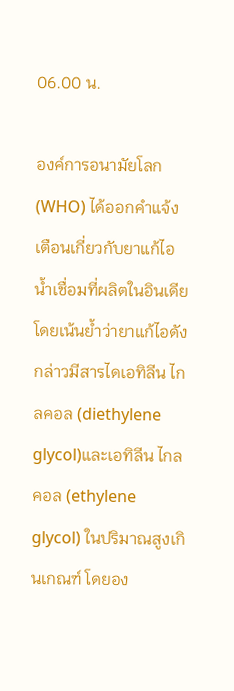06.00 น.

องค์การอนามัยโลก (WHO) ได้ออกคำแจ้งเตือนเกี่ยวกับยาแก้ไอน้ำเชื่อมที่ผลิตในอินเดีย โดยเน้นย้ำว่ายาแก้ไอดังกล่าวมีสารไดเอทิลีน ไกลคอล (diethylene glycol)และเอทิลีน ไกลคอล (ethylene glycol) ในปริมาณสูงเกินเกณฑ์ โดยอง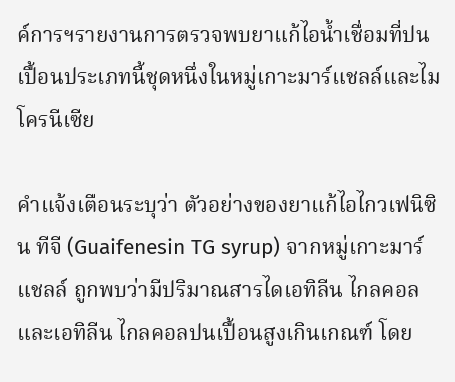ค์การฯรายงานการตรวจพบยาแก้ไอน้ำเชื่อมที่ปนเปื้อนประเภทนี้ชุดหนึ่งในหมู่เกาะมาร์แชลล์และไมโครนีเซีย

คำแจ้งเตือนระบุว่า ตัวอย่างของยาแก้ไอไกวเฟนิซิน ทีจี (Guaifenesin TG syrup) จากหมู่เกาะมาร์แชลล์ ถูกพบว่ามีปริมาณสารไดเอทิลีน ไกลคอลและเอทิลีน ไกลคอลปนเปื้อนสูงเกินเกณฑ์ โดย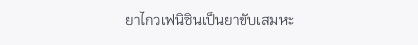ยาไกวเฟนิซินเป็นยาขับเสมหะ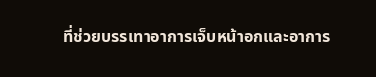ที่ช่วยบรรเทาอาการเจ็บหน้าอกและอาการ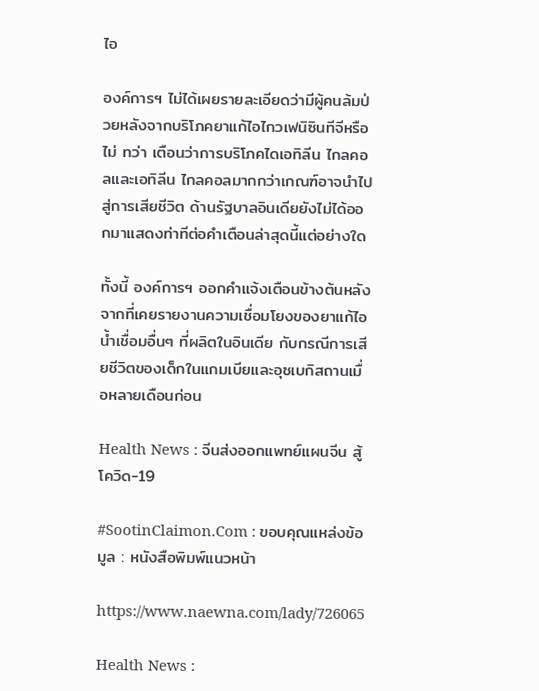ไอ

องค์การฯ ไม่ได้เผยรายละเอียดว่ามีผู้คนล้มป่วยหลังจากบริโภคยาแก้ไอไกวเฟนิซินทีจีหรือไม่ ทว่า เตือนว่าการบริโภคไดเอทิลีน ไกลคอลและเอทิลีน ไกลคอลมากกว่าเกณฑ์อาจนำไปสู่การเสียชีวิต ด้านรัฐบาลอินเดียยังไม่ได้ออกมาแสดงท่าทีต่อคำเตือนล่าสุดนี้แต่อย่างใด

ทั้งนี้ องค์การฯ ออกคำแจ้งเตือนข้างต้นหลังจากที่เคยรายงานความเชื่อมโยงของยาแก้ไอน้ำเชื่อมอื่นๆ ที่ผลิตในอินเดีย กับกรณีการเสียชีวิตของเด็กในแกมเบียและอุซเบกิสถานเมื่อหลายเดือนก่อน

Health News : จีนส่งออกแพทย์แผนจีน สู้โควิด-19

#SootinClaimon.Com : ขอบคุณแหล่งข้อมูล : หนังสือพิมพ์แนวหน้า

https://www.naewna.com/lady/726065

Health News :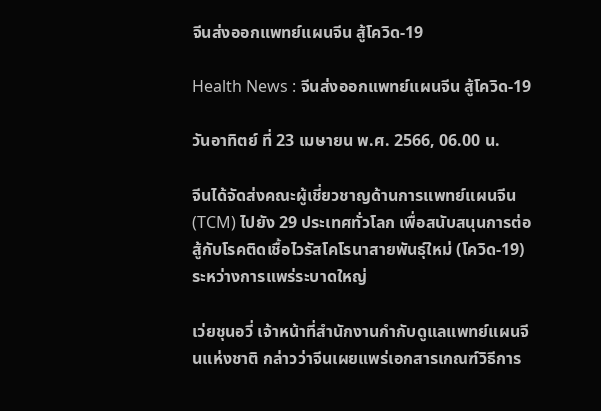จีนส่งออกแพทย์แผนจีน สู้โควิด-19

Health News : จีนส่งออกแพทย์แผนจีน สู้โควิด-19

วันอาทิตย์ ที่ 23 เมษายน พ.ศ. 2566, 06.00 น.

จีนได้จัดส่งคณะผู้เชี่ยวชาญด้านการแพทย์แผนจีน (TCM) ไปยัง 29 ประเทศทั่วโลก เพื่อสนับสนุนการต่อสู้กับโรคติดเชื้อไวรัสโคโรนาสายพันธุ์ใหม่ (โควิด-19) ระหว่างการแพร่ระบาดใหญ่

เว่ยชุนอวี่ เจ้าหน้าที่สำนักงานกำกับดูแลแพทย์แผนจีนแห่งชาติ กล่าวว่าจีนเผยแพร่เอกสารเกณฑ์วิธีการ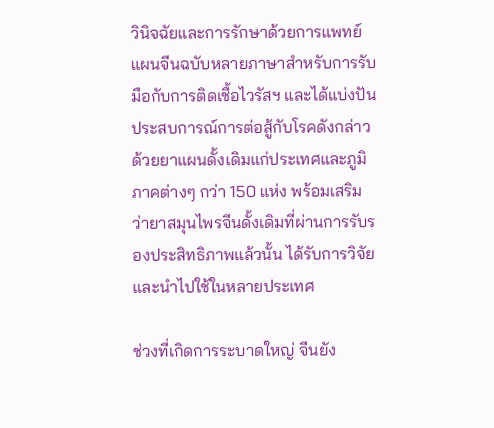วินิจฉัยและการรักษาด้วยการแพทย์แผนจีนฉบับหลายภาษาสำหรับการรับมือกับการติดเชื้อไวรัสฯ และได้แบ่งปันประสบการณ์การต่อสู้กับโรคดังกล่าวด้วยยาแผนดั้งเดิมแก่ประเทศและภูมิภาคต่างๆ กว่า 150 แห่ง พร้อมเสริมว่ายาสมุนไพรจีนดั้งเดิมที่ผ่านการรับรองประสิทธิภาพแล้วนั้น ได้รับการวิจัยและนำไปใช้ในหลายประเทศ

ช่วงที่เกิดการระบาดใหญ่ จีนยัง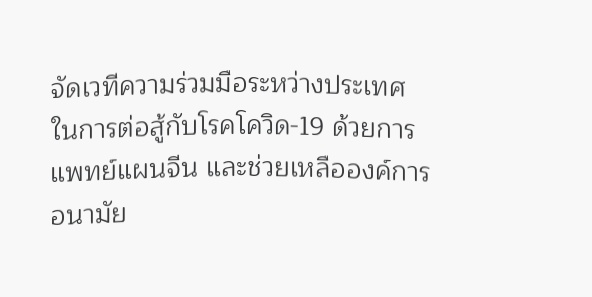จัดเวทีความร่วมมือระหว่างประเทศในการต่อสู้กับโรคโควิด-19 ด้วยการแพทย์แผนจีน และช่วยเหลือองค์การอนามัย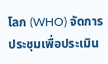โลก (WHO) จัดการประชุมเพื่อประเมิน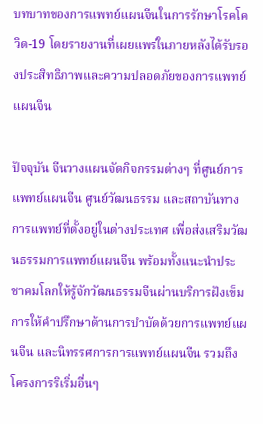บทบาทของการแพทย์แผนจีนในการรักษาโรคโควิด-19 โดยรายงานที่เผยแพร่ในภายหลังได้รับรองประสิทธิภาพและความปลอดภัยของการแพทย์แผนจีน

ปัจจุบัน จีนวางแผนจัดกิจกรรมต่างๆ ที่ศูนย์การแพทย์แผนจีน ศูนย์วัฒนธรรม และสถาบันทางการแพทย์ที่ตั้งอยู่ในต่างประเทศ เพื่อส่งเสริมวัฒนธรรมการแพทย์แผนจีน พร้อมทั้งแนะนำประชาคมโลกให้รู้จักวัฒนธรรมจีนผ่านบริการฝังเข็ม การให้คำปรึกษาด้านการบำบัดด้วยการแพทย์แผนจีน และนิทรรศการการแพทย์แผนจีน รวมถึงโครงการริเริ่มอื่นๆ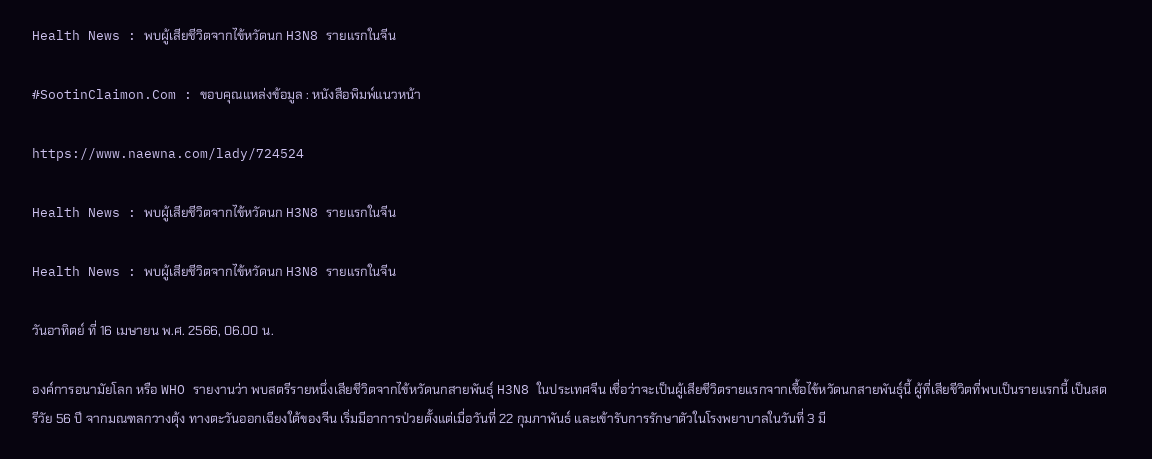Health News : พบผู้เสียชีวิตจากไข้หวัดนก H3N8 รายแรกในจีน

#SootinClaimon.Com : ขอบคุณแหล่งข้อมูล : หนังสือพิมพ์แนวหน้า

https://www.naewna.com/lady/724524

Health News : พบผู้เสียชีวิตจากไข้หวัดนก H3N8 รายแรกในจีน

Health News : พบผู้เสียชีวิตจากไข้หวัดนก H3N8 รายแรกในจีน

วันอาทิตย์ ที่ 16 เมษายน พ.ศ. 2566, 06.00 น.

องค์การอนามัยโลก หรือ WHO รายงานว่า พบสตรีรายหนึ่งเสียชีวิตจากไข้หวัดนกสายพันธุ์ H3N8 ในประเทศจีน เชื่อว่าจะเป็นผู้เสียชีวิตรายแรกจากเชื้อไข้หวัดนกสายพันธุ์นี้ ผู้ที่เสียชีวิตที่พบเป็นรายแรกนี้ เป็นสตรีวัย 56 ปี จากมณฑลกวางตุ้ง ทางตะวันออกเฉียงใต้ของจีน เริ่มมีอาการป่วยตั้งแต่เมื่อวันที่ 22 กุมภาพันธ์ และเข้ารับการรักษาตัวในโรงพยาบาลในวันที่ 3 มี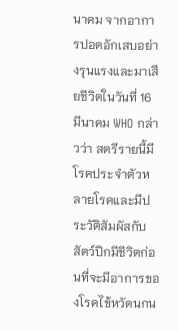นาคม จากอาการปอดอักเสบอย่างรุนแรงและมาเสียชีวิตในวันที่ 16 มีนาคม WHO กล่าวว่า สตรีรายนี้มีโรคประจำตัวหลายโรคและมีประวัติสัมผัสกับสัตว์ปีกมีชีวิตก่อนที่จะมีอาการของโรคไข้หวัดนกน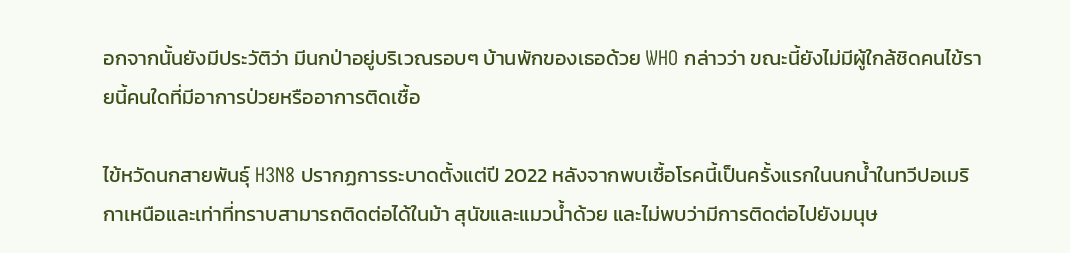อกจากนั้นยังมีประวัติว่า มีนกป่าอยู่บริเวณรอบๆ บ้านพักของเธอด้วย WHO กล่าวว่า ขณะนี้ยังไม่มีผู้ใกล้ชิดคนไข้รายนี้คนใดที่มีอาการป่วยหรืออาการติดเชื้อ

ไข้หวัดนกสายพันธุ์ H3N8 ปรากฏการระบาดตั้งแต่ปี 2022 หลังจากพบเชื้อโรคนี้เป็นครั้งแรกในนกน้ำในทวีปอเมริกาเหนือและเท่าที่ทราบสามารถติดต่อได้ในม้า สุนัขและแมวน้ำด้วย และไม่พบว่ามีการติดต่อไปยังมนุษ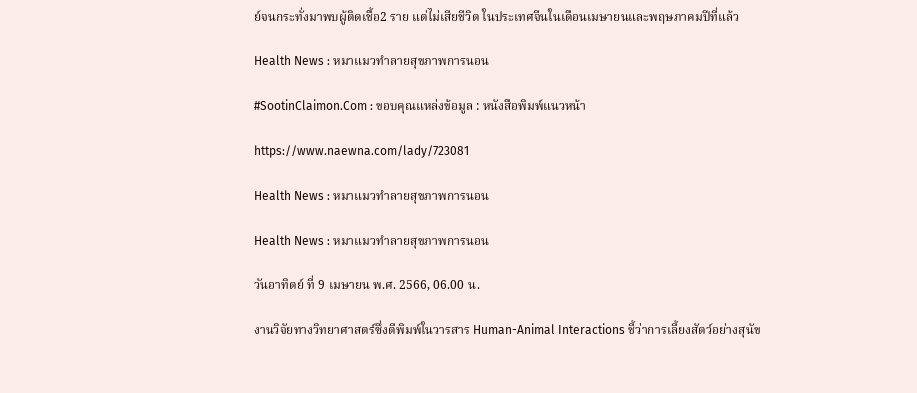ย์จนกระทั่งมาพบผู้ติดเชื้อ2 ราย แต่ไม่เสียชีวิต ในประเทศจีนในเดือนเมษายนและพฤษภาคมปีที่แล้ว

Health News : หมาแมวทำลายสุขภาพการนอน

#SootinClaimon.Com : ขอบคุณแหล่งข้อมูล : หนังสือพิมพ์แนวหน้า

https://www.naewna.com/lady/723081

Health News : หมาแมวทำลายสุขภาพการนอน

Health News : หมาแมวทำลายสุขภาพการนอน

วันอาทิตย์ ที่ 9 เมษายน พ.ศ. 2566, 06.00 น.

งานวิจัยทางวิทยาศาสตร์ซึ่งตีพิมพ์ในวารสาร Human-Animal Interactions ชี้ว่าการเลี้ยงสัตว์อย่างสุนัข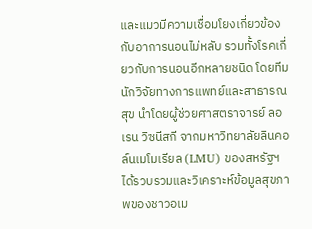และแมวมีความเชื่อมโยงเกี่ยวข้องกับอาการนอนไม่หลับ รวมทั้งโรคเกี่ยวกับการนอนอีกหลายชนิด โดยทีมนักวิจัยทางการแพทย์และสาธารณสุข นำโดยผู้ช่วยศาสตราจารย์ ลอเรน วิซนีสกี จากมหาวิทยาลัยลินคอล์นเมโมเรียล (LMU) ของสหรัฐฯ ได้รวบรวมและวิเคราะห์ข้อมูลสุขภาพของชาวอเม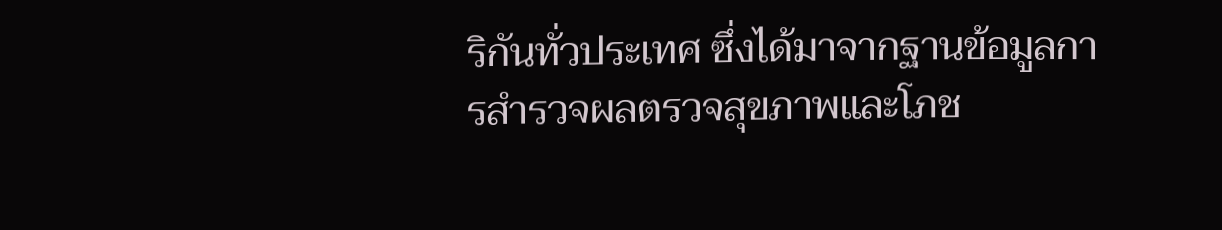ริกันทั่วประเทศ ซึ่งได้มาจากฐานข้อมูลการสำรวจผลตรวจสุขภาพและโภช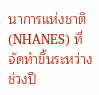นาการแห่งชาติ (NHANES) ที่จัดทำขึ้นระหว่างช่วงปี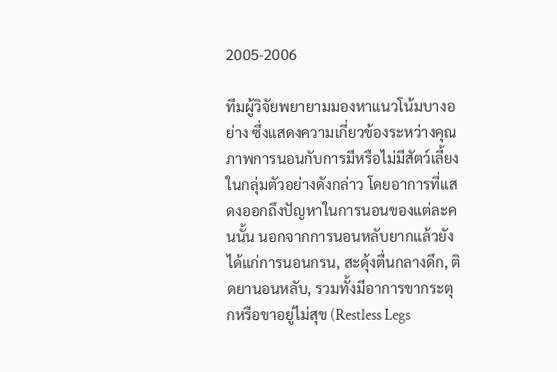2005-2006

ทีมผู้วิจัยพยายามมองหาแนวโน้มบางอย่าง ซึ่งแสดงความเกี่ยวข้องระหว่างคุณภาพการนอนกับการมีหรือไม่มีสัตว์เลี้ยงในกลุ่มตัวอย่างดังกล่าว โดยอาการที่แสดงออกถึงปัญหาในการนอนของแต่ละคนนั้น นอกจากการนอนหลับยากแล้วยังได้แก่การนอนกรน, สะดุ้งตื่นกลางดึก, ติดยานอนหลับ, รวมทั้งมีอาการขากระตุกหรือขาอยู่ไม่สุข (Restless Legs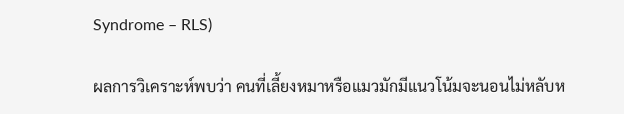Syndrome – RLS)

ผลการวิเคราะห์พบว่า คนที่เลี้ยงหมาหรือแมวมักมีแนวโน้มจะนอนไม่หลับห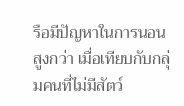รือมีปัญหาในการนอนสูงกว่า เมื่อเทียบกับกลุ่มคนที่ไม่มีสัตว์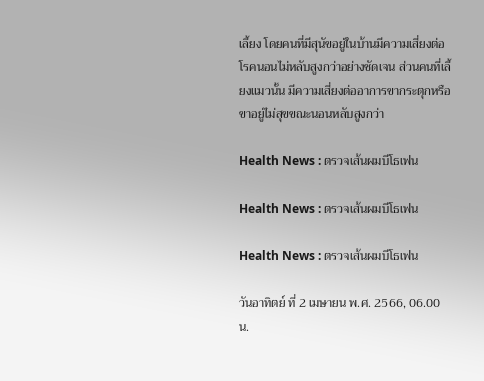เลี้ยง โดยคนที่มีสุนัขอยู่ในบ้านมีความเสี่ยงต่อโรคนอนไม่หลับสูงกว่าอย่างชัดเจน ส่วนคนที่เลี้ยงแมวนั้น มีความเสี่ยงต่ออาการขากระตุกหรือขาอยู่ไม่สุขขณะนอนหลับสูงกว่า

Health News : ตรวจเส้นผมบีโธเฟน

Health News : ตรวจเส้นผมบีโธเฟน

Health News : ตรวจเส้นผมบีโธเฟน

วันอาทิตย์ ที่ 2 เมษายน พ.ศ. 2566, 06.00 น.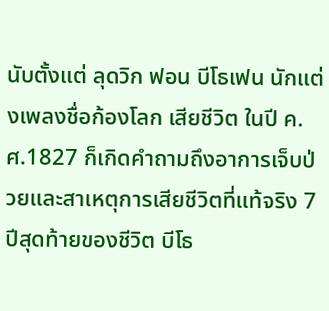นับตั้งแต่ ลุดวิก ฟอน บีโธเฟน นักแต่งเพลงชื่อก้องโลก เสียชีวิต ในปี ค.ศ.1827 ก็เกิดคำถามถึงอาการเจ็บป่วยและสาเหตุการเสียชีวิตที่แท้จริง 7 ปีสุดท้ายของชีวิต บีโธ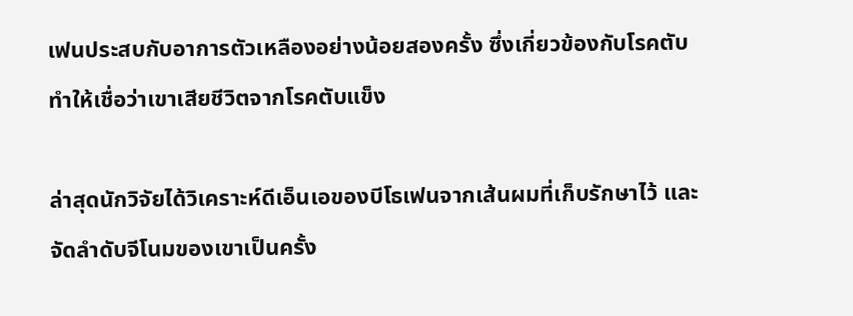เฟนประสบกับอาการตัวเหลืองอย่างน้อยสองครั้ง ซึ่งเกี่ยวข้องกับโรคตับ ทำให้เชื่อว่าเขาเสียชีวิตจากโรคตับแข็ง

ล่าสุดนักวิจัยได้วิเคราะห์ดีเอ็นเอของบีโธเฟนจากเส้นผมที่เก็บรักษาไว้ และจัดลำดับจีโนมของเขาเป็นครั้ง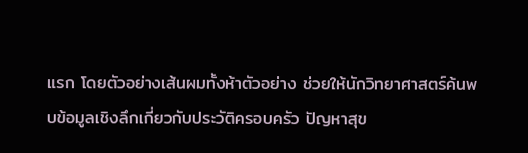แรก โดยตัวอย่างเส้นผมทั้งห้าตัวอย่าง ช่วยให้นักวิทยาศาสตร์ค้นพบข้อมูลเชิงลึกเกี่ยวกับประวัติครอบครัว ปัญหาสุข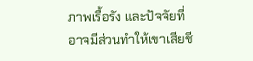ภาพเรื้อรัง และปัจจัยที่อาจมีส่วนทำให้เขาเสียชี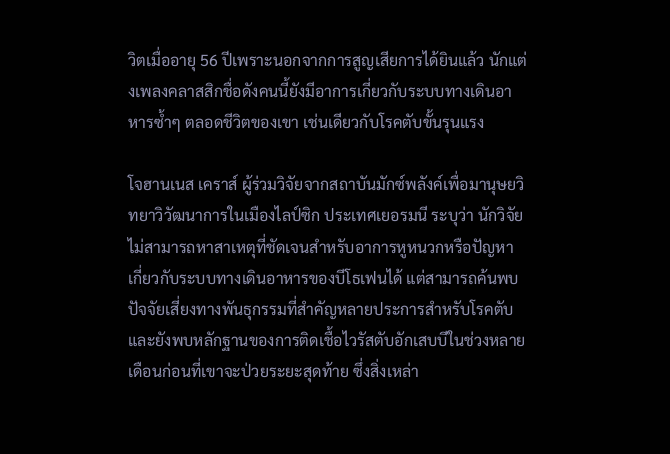วิตเมื่ออายุ 56 ปีเพราะนอกจากการสูญเสียการได้ยินแล้ว นักแต่งเพลงคลาสสิกชื่อดังคนนี้ยังมีอาการเกี่ยวกับระบบทางเดินอาหารซ้ำๆ ตลอดชีวิตของเขา เช่นเดียวกับโรคตับขั้นรุนแรง

โจฮานเนส เคราส์ ผู้ร่วมวิจัยจากสถาบันมักซ์พลังค์เพื่อมานุษยวิทยาวิวัฒนาการในเมืองไลป์ซิก ประเทศเยอรมนี ระบุว่า นักวิจัยไม่สามารถหาสาเหตุที่ชัดเจนสำหรับอาการหูหนวกหรือปัญหาเกี่ยวกับระบบทางเดินอาหารของบีโธเฟนได้ แต่สามารถค้นพบปัจจัยเสี่ยงทางพันธุกรรมที่สำคัญหลายประการสำหรับโรคตับ และยังพบหลักฐานของการติดเชื้อไวรัสตับอักเสบบีในช่วงหลายเดือนก่อนที่เขาจะป่วยระยะสุดท้าย ซึ่งสิ่งเหล่า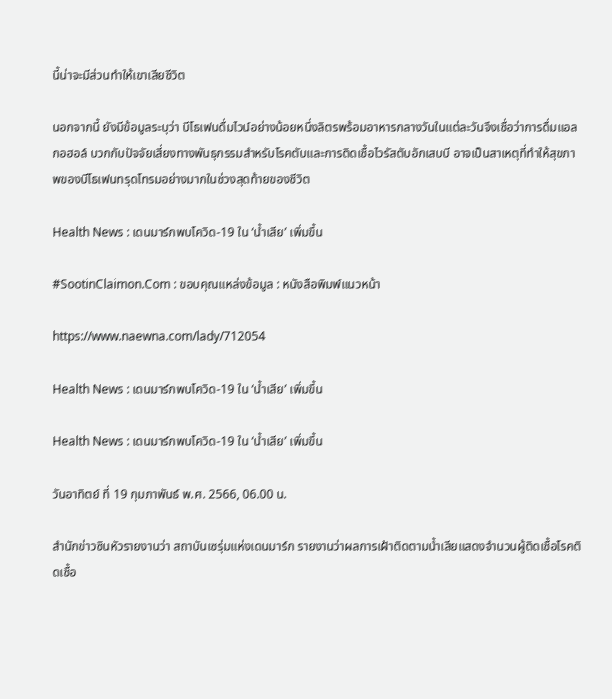นี้น่าจะมีส่วนทำให้เขาเสียชีวิต

นอกจากนี้ ยังมีข้อมูลระบุว่า บีโธเฟนดื่มไวน์อย่างน้อยหนึ่งลิตรพร้อมอาหารกลางวันในแต่ละวันจึงเชื่อว่าการดื่มแอลกอฮอล์ บวกกับปัจจัยเสี่ยงทางพันธุกรรมสำหรับโรคตับและการติดเชื้อไวรัสตับอักเสบบี อาจเป็นสาเหตุที่ทำให้สุขภาพของบีโธเฟนทรุดโทรมอย่างมากในช่วงสุดท้ายของชีวิต

Health News : เดนมาร์กพบโควิด-19 ใน ‘น้ำเสีย’ เพิ่มขึ้น

#SootinClaimon.Com : ขอบคุณแหล่งข้อมูล : หนังสือพิมพ์แนวหน้า

https://www.naewna.com/lady/712054

Health News : เดนมาร์กพบโควิด-19 ใน ‘น้ำเสีย’ เพิ่มขึ้น

Health News : เดนมาร์กพบโควิด-19 ใน ‘น้ำเสีย’ เพิ่มขึ้น

วันอาทิตย์ ที่ 19 กุมภาพันธ์ พ.ศ. 2566, 06.00 น.

สำนักข่าวซินหัวรายงานว่า สถาบันเซรุ่มแห่งเดนมาร์ก รายงานว่าผลการเฝ้าติดตามน้ำเสียแสดงจำนวนผู้ติดเชื้อโรคติดเชื้อ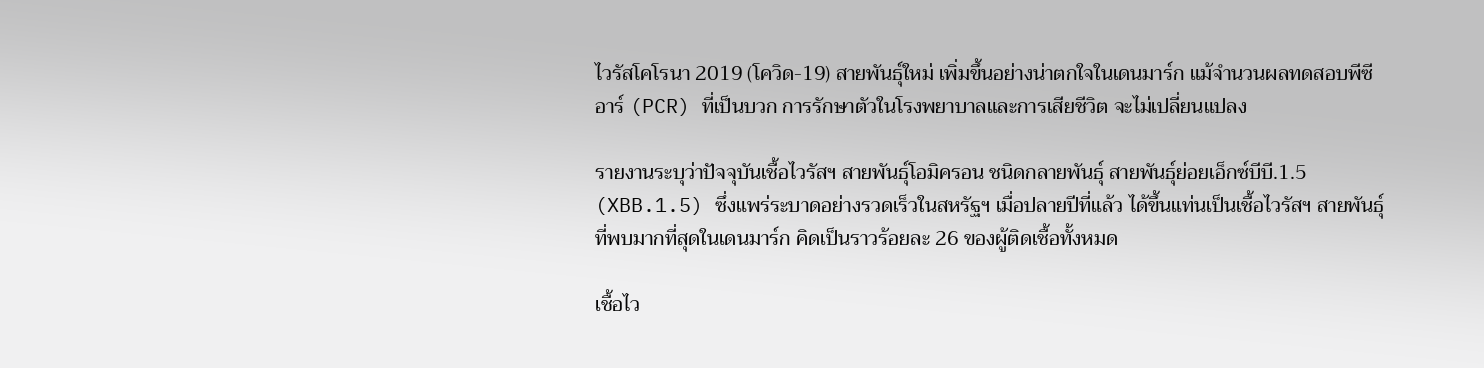ไวรัสโคโรนา 2019 (โควิด-19) สายพันธุ์ใหม่ เพิ่มขึ้นอย่างน่าตกใจในเดนมาร์ก แม้จำนวนผลทดสอบพีซีอาร์ (PCR) ที่เป็นบวก การรักษาตัวในโรงพยาบาลและการเสียชีวิต จะไม่เปลี่ยนแปลง

รายงานระบุว่าปัจจุบันเชื้อไวรัสฯ สายพันธุ์โอมิครอน ชนิดกลายพันธุ์ สายพันธุ์ย่อยเอ็กซ์บีบี.1.5 (XBB.1.5) ซึ่งแพร่ระบาดอย่างรวดเร็วในสหรัฐฯ เมื่อปลายปีที่แล้ว ได้ขึ้นแท่นเป็นเชื้อไวรัสฯ สายพันธุ์ที่พบมากที่สุดในเดนมาร์ก คิดเป็นราวร้อยละ 26 ของผู้ติดเชื้อทั้งหมด

เชื้อไว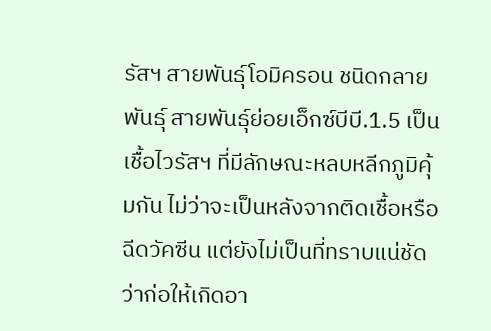รัสฯ สายพันธุ์โอมิครอน ชนิดกลายพันธุ์ สายพันธุ์ย่อยเอ็กซ์บีบี.1.5 เป็นเชื้อไวรัสฯ ที่มีลักษณะหลบหลีกภูมิคุ้มกัน ไม่ว่าจะเป็นหลังจากติดเชื้อหรือฉีดวัคซีน แต่ยังไม่เป็นที่ทราบแน่ชัดว่าก่อให้เกิดอา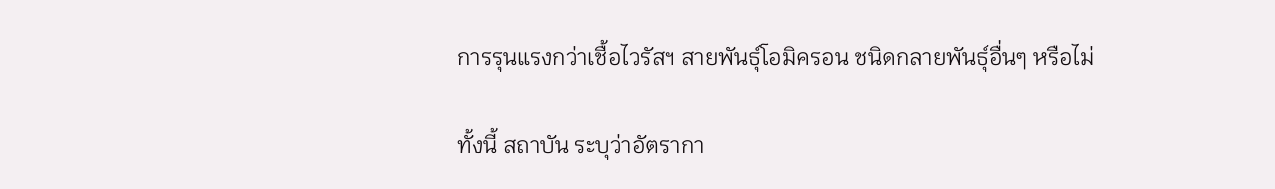การรุนแรงกว่าเชื้อไวรัสฯ สายพันธุ์โอมิครอน ชนิดกลายพันธุ์อื่นๆ หรือไม่

ทั้งนี้ สถาบัน ระบุว่าอัตรากา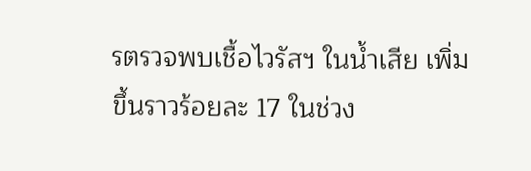รตรวจพบเชื้อไวรัสฯ ในน้ำเสีย เพิ่มขึ้นราวร้อยละ 17 ในช่วง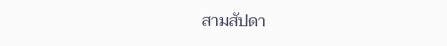สามสัปดา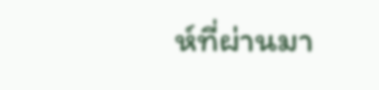ห์ที่ผ่านมา